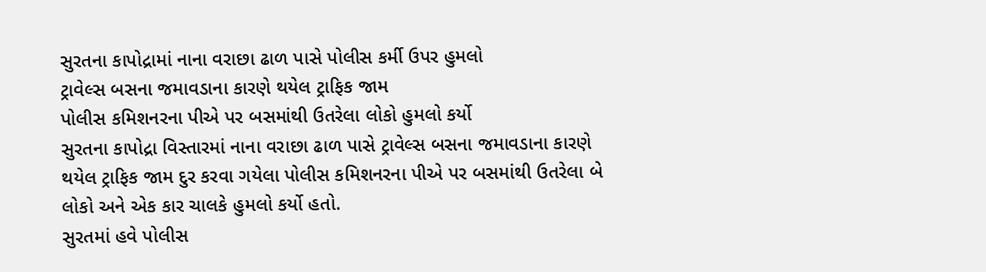સુરતના કાપોદ્રામાં નાના વરાછા ઢાળ પાસે પોલીસ કર્મી ઉપર હુમલો
ટ્રાવેલ્સ બસના જમાવડાના કારણે થયેલ ટ્રાફિક જામ
પોલીસ કમિશનરના પીએ પર બસમાંથી ઉતરેલા લોકો હુમલો કર્યો
સુરતના કાપોદ્રા વિસ્તારમાં નાના વરાછા ઢાળ પાસે ટ્રાવેલ્સ બસના જમાવડાના કારણે થયેલ ટ્રાફિક જામ દુર કરવા ગયેલા પોલીસ કમિશનરના પીએ પર બસમાંથી ઉતરેલા બે લોકો અને એક કાર ચાલકે હુમલો કર્યો હતો.
સુરતમાં હવે પોલીસ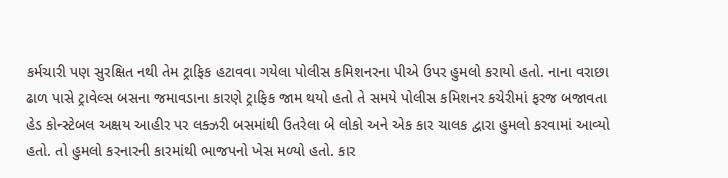કર્મચારી પણ સુરક્ષિત નથી તેમ ટ્રાફિક હટાવવા ગયેલા પોલીસ કમિશનરના પીએ ઉપર હુમલો કરાયો હતો. નાના વરાછા ઢાળ પાસે ટ્રાવેલ્સ બસના જમાવડાના કારણે ટ્રાફિક જામ થયો હતો તે સમયે પોલીસ કમિશનર કચેરીમાં ફરજ બજાવતા હેડ કોન્સ્ટેબલ અક્ષય આહીર પર લક્ઝરી બસમાંથી ઉતરેલા બે લોકો અને એક કાર ચાલક દ્વારા હુમલો કરવામાં આવ્યો હતો. તો હુમલો કરનારની કારમાંથી ભાજપનો ખેસ મળ્યો હતો. કાર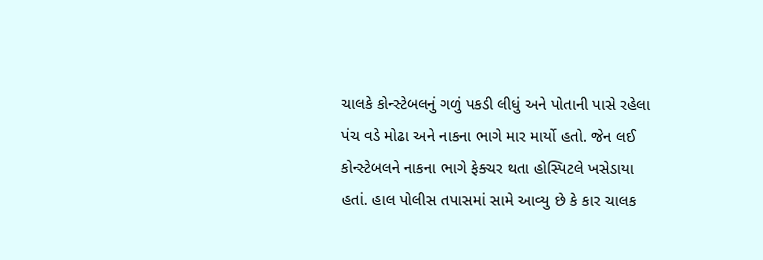ચાલકે કોન્સ્ટેબલનું ગળું પકડી લીધું અને પોતાની પાસે રહેલા પંચ વડે મોઢા અને નાકના ભાગે માર માર્યો હતો. જેન લઈ કોન્સ્ટેબલને નાકના ભાગે ફેક્ચર થતા હોસ્પિટલે ખસેડાયા હતાં. હાલ પોલીસ તપાસમાં સામે આવ્યુ છે કે કાર ચાલક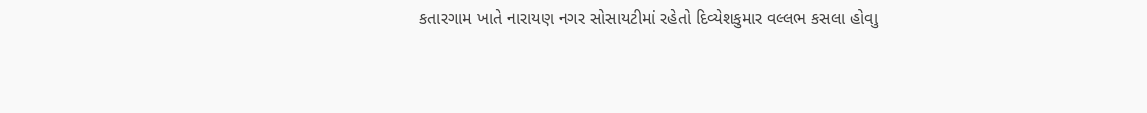કતારગામ ખાતે નારાયણ નગર સોસાયટીમાં રહેતો દિવ્યેશકુમાર વલ્લભ કસલા હોવાુ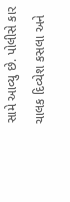સામે આવ્યુ છે. પોલીસે કાર ચાલક દિવ્યેશ કસલા અને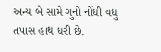અન્ય બે સામે ગુનો નોંધી વધુ તપાસ હાથ ધરી છે.